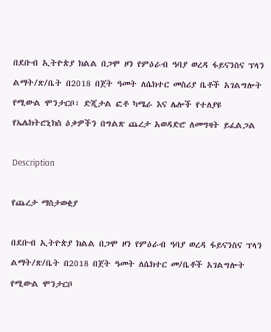በደቡብ ኢትዮጵያ ክልል በጋሞ ዞን የምዕራብ ዓባያ ወረዳ ፋይናንስና ፕላን ልማት/ጽ/ቤት በ2018 በጀት ዓመት ለሴክተር መስሪያ ቤቶች አገልግሎት የሚውል ሞንታርቦ፣ ድጂታል ፎቶ ካሜራ እና ሌሎች የተለያዩ የኤሌክትሮኒክስ ዕቃዎችን በግልጽ ጨረታ አወዳድሮ ለመግዛት ይፈልጋል

Description

የጨረታ ማስታወቂያ

በደቡብ ኢትዮጵያ ክልል በጋሞ ዞን የምዕራብ ዓባያ ወረዳ ፋይናንስና ፕላን ልማት/ጽ/ቤት በ2018 በጀት ዓመት ለሴክተር መ/ቤቶች አገልግሎት የሚውል ሞንታርቦ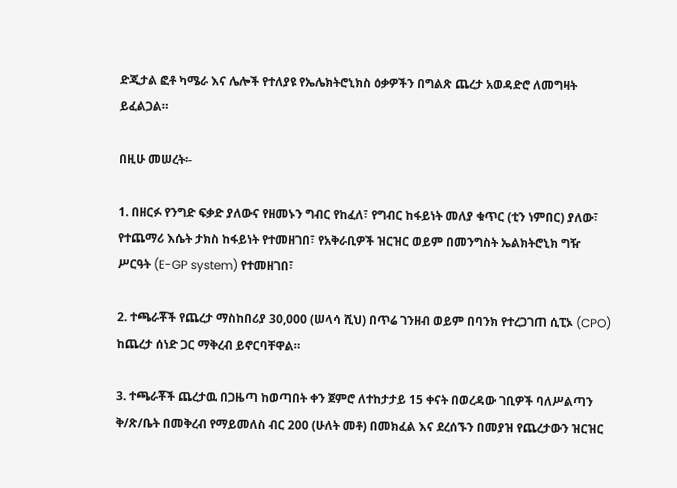ድጂታል ፎቶ ካሜራ እና ሌሎች የተለያዩ የኤሌክትሮኒክስ ዕቃዎችን በግልጽ ጨረታ አወዳድሮ ለመግዛት ይፈልጋል።

በዚሁ መሠረት፡-

1. በዘርፉ የንግድ ፍቃድ ያለውና የዘመኑን ግብር የከፈለ፣ የግብር ከፋይነት መለያ ቁጥር (ቲን ነምበር) ያለው፣ የተጨማሪ እሴት ታክስ ከፋይነት የተመዘገበ፣ የአቅራቢዎች ዝርዝር ወይም በመንግስት ኤልክትሮኒክ ግዥ ሥርዓት (E-GP system) የተመዘገበ፣

2. ተጫራቾች የጨረታ ማስከበሪያ 30,000 (ሠላሳ ሺህ) በጥሬ ገንዘብ ወይም በባንክ የተረጋገጠ ሲፒኦ (CPO) ከጨረታ ሰነድ ጋር ማቅረብ ይኖርባቸዋል።

3. ተጫራቾች ጨረታዉ በጋዜጣ ከወጣበት ቀን ጀምሮ ለተከታታይ 15 ቀናት በወረዳው ገቢዎች ባለሥልጣን ቅ/ጽ/ቤት በመቅረብ የማይመለስ ብር 200 (ሁለት መቶ) በመክፈል እና ደረሰኙን በመያዝ የጨረታውን ዝርዝር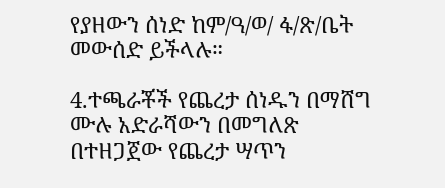የያዘውን ሰነድ ከም/ዓ/ወ/ ፋ/ጽ/ቤት መውሰድ ይችላሉ።

4.ተጫራቾች የጨረታ ሰነዱን በማሸግ ሙሉ አድራሻውን በመግለጽ በተዘጋጀው የጨረታ ሣጥን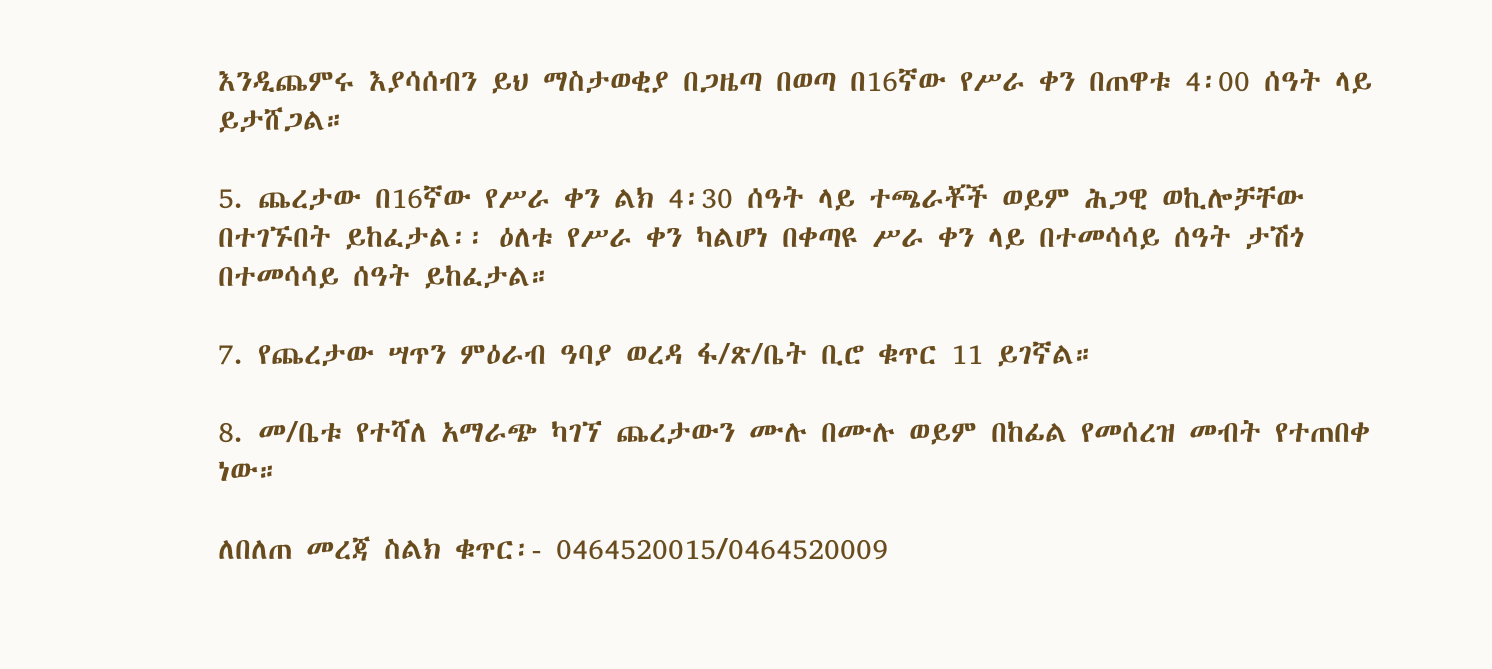እንዲጨምሩ እያሳሰብን ይህ ማስታወቂያ በጋዜጣ በወጣ በ16ኛው የሥራ ቀን በጠዋቱ 4፡00 ሰዓት ላይ ይታሸጋል።

5. ጨረታው በ16ኛው የሥራ ቀን ልክ 4፡30 ሰዓት ላይ ተጫራቾች ወይም ሕጋዊ ወኪሎቻቸው በተገኙበት ይከፈታል፡፡ ዕለቱ የሥራ ቀን ካልሆነ በቀጣዩ ሥራ ቀን ላይ በተመሳሳይ ሰዓት ታሽጎ በተመሳሳይ ሰዓት ይከፈታል።

7. የጨረታው ሣጥን ምዕራብ ዓባያ ወረዳ ፋ/ጽ/ቤት ቢሮ ቁጥር 11 ይገኛል።

8. መ/ቤቱ የተሻለ አማራጭ ካገኘ ጨረታውን ሙሉ በሙሉ ወይም በከፊል የመሰረዝ መብት የተጠበቀ ነው።

ለበለጠ መረጃ ስልክ ቁጥር፡- 0464520015/0464520009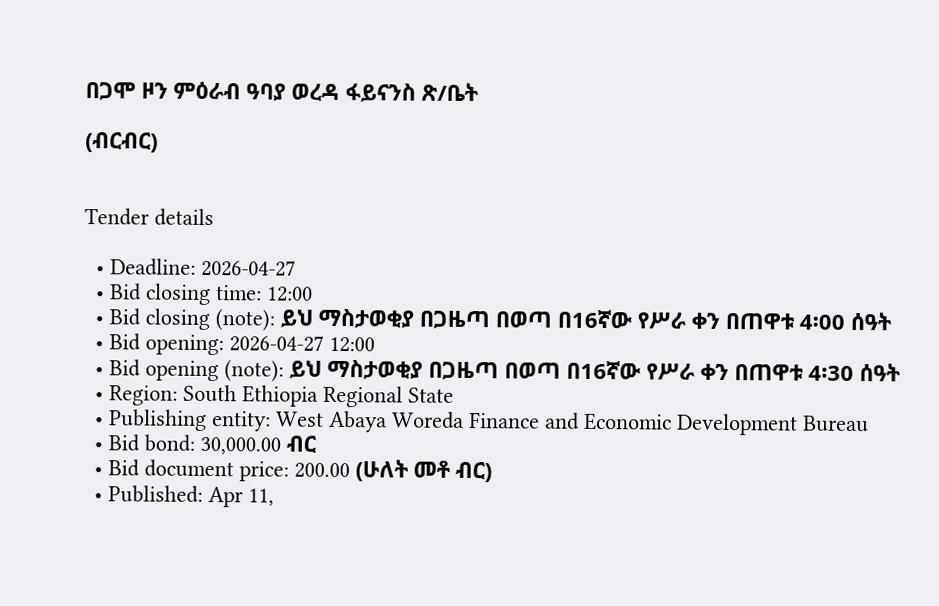በጋሞ ዞን ምዕራብ ዓባያ ወረዳ ፋይናንስ ጽ/ቤት

(ብርብር)


Tender details

  • Deadline: 2026-04-27
  • Bid closing time: 12:00
  • Bid closing (note): ይህ ማስታወቂያ በጋዜጣ በወጣ በ16ኛው የሥራ ቀን በጠዋቱ 4፡00 ሰዓት
  • Bid opening: 2026-04-27 12:00
  • Bid opening (note): ይህ ማስታወቂያ በጋዜጣ በወጣ በ16ኛው የሥራ ቀን በጠዋቱ 4፡30 ሰዓት
  • Region: South Ethiopia Regional State
  • Publishing entity: West Abaya Woreda Finance and Economic Development Bureau
  • Bid bond: 30,000.00 ብር
  • Bid document price: 200.00 (ሁለት መቶ ብር)
  • Published: Apr 11,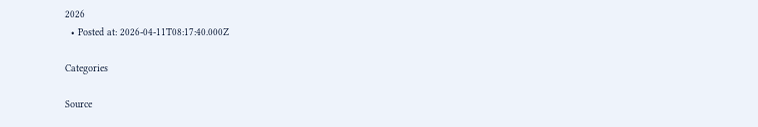2026
  • Posted at: 2026-04-11T08:17:40.000Z

Categories

Source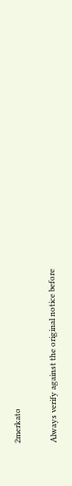2merkato

Always verify against the original notice before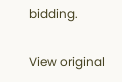bidding.

View original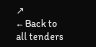↗
← Back to all tenders